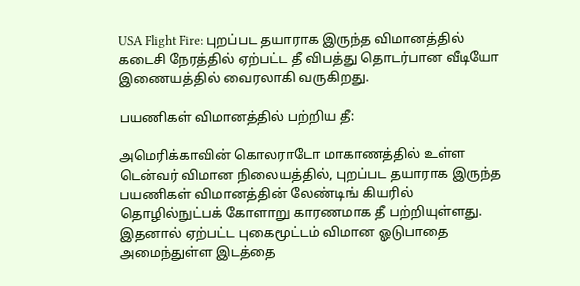USA Flight Fire: புறப்பட தயாராக இருந்த விமானத்தில் கடைசி நேரத்தில் ஏற்பட்ட தீ விபத்து தொடர்பான வீடியோ இணையத்தில் வைரலாகி வருகிறது.

பயணிகள் விமானத்தில் பற்றிய தீ:

அமெரிக்காவின் கொலராடோ மாகாணத்தில் உள்ள டென்வர் விமான நிலையத்தில், புறப்பட தயாராக இருந்த பயணிகள் விமானத்தின் லேண்டிங் கியரில் தொழில்நுட்பக் கோளாறு காரணமாக தீ பற்றியுள்ளது. இதனால் ஏற்பட்ட புகைமூட்டம் விமான ஓடுபாதை அமைந்துள்ள இடத்தை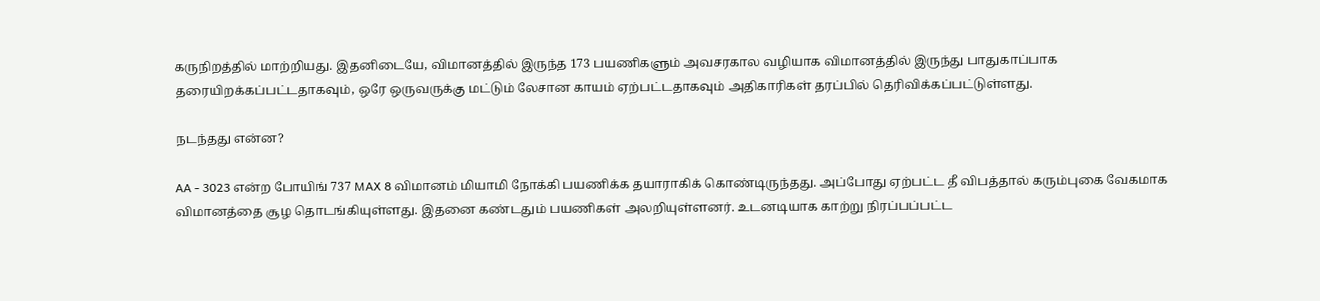கருநிறத்தில் மாற்றியது. இதனிடையே, விமானத்தில் இருந்த 173 பயணிகளும் அவசரகால வழியாக விமானத்தில் இருந்து பாதுகாப்பாக தரையிறக்கப்பட்டதாகவும், ஒரே ஒருவருக்கு மட்டும் லேசான காயம் ஏற்பட்டதாகவும் அதிகாரிகள் தரப்பில் தெரிவிக்கப்பட்டுள்ளது.

நடந்தது என்ன?

AA - 3023 என்ற போயிங் 737 MAX 8 விமானம் மியாமி நோக்கி பயணிக்க தயாராகிக் கொண்டிருந்தது. அப்போது ஏற்பட்ட தீ விபத்தால் கரும்புகை வேகமாக விமானத்தை சூழ தொடங்கியுள்ளது. இதனை கண்டதும் பயணிகள் அலறியுள்ளனர். உடனடியாக காற்று நிரப்பப்பட்ட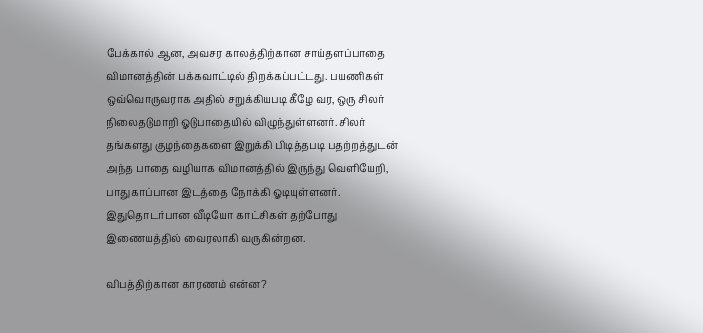பேக்கால் ஆன, அவசர காலத்திற்கான சாய்தளப்பாதை விமானத்தின் பக்கவாட்டில் திறக்கப்பட்டது. பயணிகள் ஒவ்வொருவராக அதில் சறுக்கியபடி கீழே வர, ஒரு சிலர் நிலைதடுமாறி ஓடுபாதையில் விழுந்துள்ளனர். சிலர் தங்களது குழந்தைகளை இறுக்கி பிடித்தபடி பதற்றத்துடன் அந்த பாதை வழியாக விமானத்தில் இருந்து வெளியேறி, பாதுகாப்பான இடத்தை நோக்கி ஓடியுள்ளனர். இதுதொடர்பான வீடியோ காட்சிகள் தற்போது இணையத்தில் வைரலாகி வருகின்றன.

விபத்திற்கான காரணம் என்ன?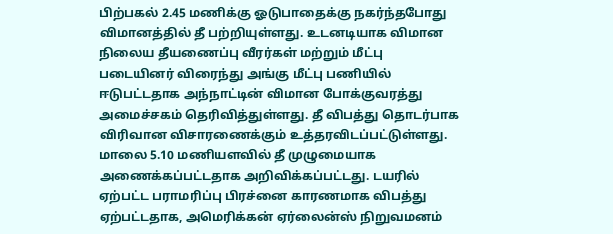பிற்பகல் 2.45 மணிக்கு ஓடுபாதைக்கு நகர்ந்தபோது விமானத்தில் தீ பற்றியுள்ளது. உடனடியாக விமான நிலைய தீயணைப்பு வீரர்கள் மற்றும் மீட்பு படையினர் விரைந்து அங்கு மீட்பு பணியில் ஈடுபட்டதாக அந்நாட்டின் விமான போக்குவரத்து அமைச்சகம் தெரிவித்துள்ளது. தீ விபத்து தொடர்பாக விரிவான விசாரணைக்கும் உத்தரவிடப்பட்டுள்ளது. மாலை 5.10 மணியளவில் தீ முழுமையாக அணைக்கப்பட்டதாக அறிவிக்கப்பட்டது. டயரில் ஏற்பட்ட பராமரிப்பு பிரச்னை காரணமாக விபத்து ஏற்பட்டதாக, அமெரிக்கன் ஏர்லைன்ஸ் நிறுவமனம்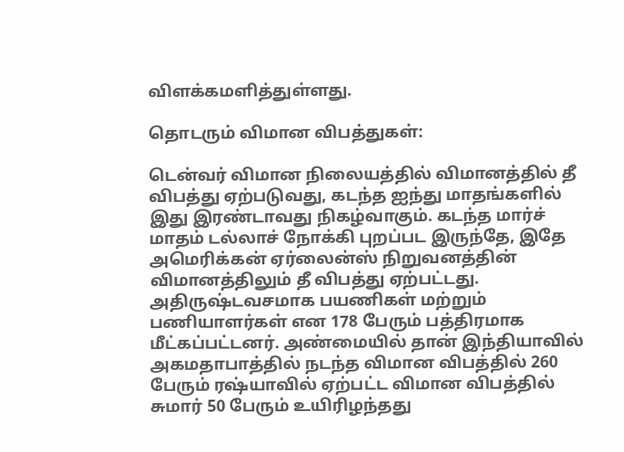விளக்கமளித்துள்ளது.

தொடரும் விமான விபத்துகள்:

டென்வர் விமான நிலையத்தில் விமானத்தில் தீ விபத்து ஏற்படுவது, கடந்த ஐந்து மாதங்களில் இது இரண்டாவது நிகழ்வாகும். கடந்த மார்ச் மாதம் டல்லாச் நோக்கி புறப்பட இருந்தே, இதே அமெரிக்கன் ஏர்லைன்ஸ் நிறுவனத்தின் விமானத்திலும் தீ விபத்து ஏற்பட்டது. அதிருஷ்டவசமாக பயணிகள் மற்றும் பணியாளர்கள் என 178 பேரும் பத்திரமாக மீட்கப்பட்டனர். அண்மையில் தான் இந்தியாவில் அகமதாபாத்தில் நடந்த விமான விபத்தில் 260 பேரும் ரஷ்யாவில் ஏற்பட்ட விமான விபத்தில் சுமார் 50 பேரும் உயிரிழந்தது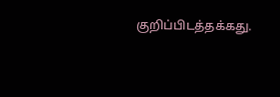குறிப்பிடத்தக்கது.